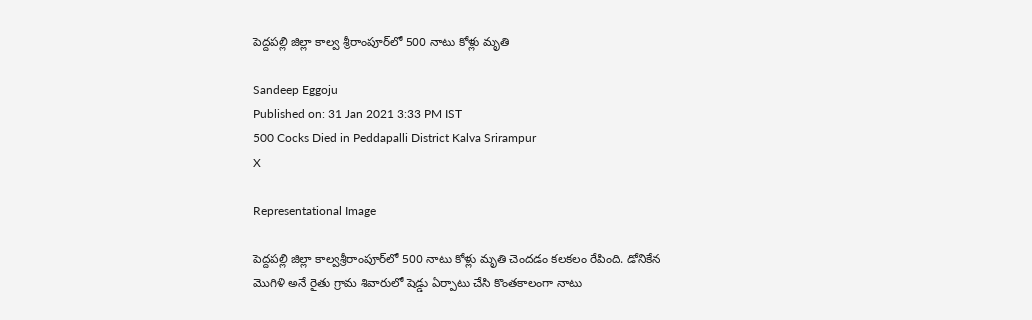పెద్దపల్లి జిల్లా కాల్వ శ్రీరాంపూర్‌లో 500 నాటు కోళ్లు మృతి

Sandeep Eggoju
Published on: 31 Jan 2021 3:33 PM IST
500 Cocks Died in Peddapalli District Kalva Srirampur
X

Representational Image

పెద్దపల్లి జిల్లా కాల్వశ్రీరాంపూర్‌లో 500 నాటు కోళ్లు మృతి చెందడం కలకలం రేపింది. డోనికేన మొగిళి అనే రైతు గ్రామ శివారులో షెడ్డు ఏర్పాటు చేసి కొంతకాలంగా నాటు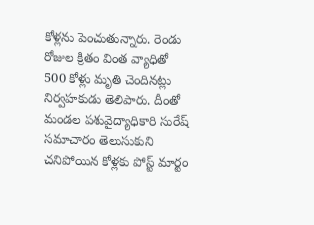కోళ్లను పెంచుతున్నారు. రెండు రోజుల క్రితం వింత వ్యాధితో 500 కోళ్లు మృతి చెందినట్లు నిర్వహకుడు తెలిపారు. దీంతో మండల పశువైద్యాధికారి సురేష్ సమాచారం తెలుసుకుని చనిపోయిన కోళ్లకు పోస్ట్ మార్టం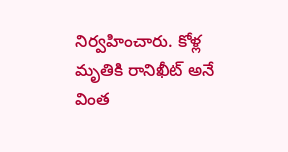నిర్వహించారు. కోళ్ల మృతికి రానిఖీట్ అనే వింత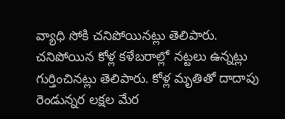వ్యాధి సోకి చనిపోయినట్లు తెలిపారు. చనిపోయిన కోళ్ల కళేబరాల్లో నట్టలు ఉన్నట్లు గుర్తించినట్లు తెలిపారు. కోళ్ల మృతితో దాదాపు రెండున్నర లక్షల మేర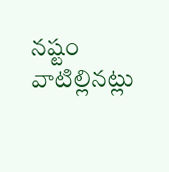నష్టం వాటిల్లినట్లు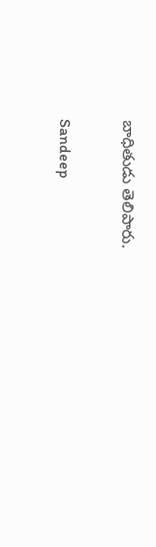బాధితుడు తెలిపారు.

Sandeep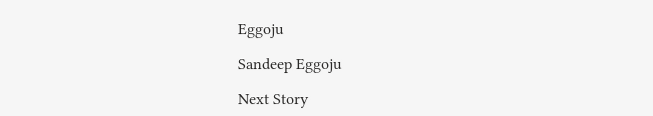Eggoju

Sandeep Eggoju

Next Story